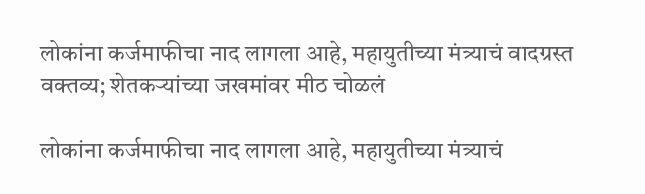लोकांना कर्जमाफीचा नाद लागला आहे, महायुतीच्या मंत्र्याचं वादग्रस्त वक्तव्य; शेतकऱ्यांच्या जखमांवर मीठ चोळलं

लोकांना कर्जमाफीचा नाद लागला आहे, महायुतीच्या मंत्र्याचं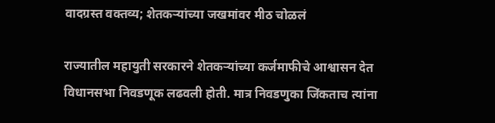वादग्रस्त वक्तव्य; शेतकऱ्यांच्या जखमांवर मीठ चोळलं

राज्यातील महायुती सरकारने शेतकऱ्यांच्या कर्जमाफीचे आश्वासन देत विधानसभा निवडणूक लढवली होती. मात्र निवडणुका जिंकताच त्यांना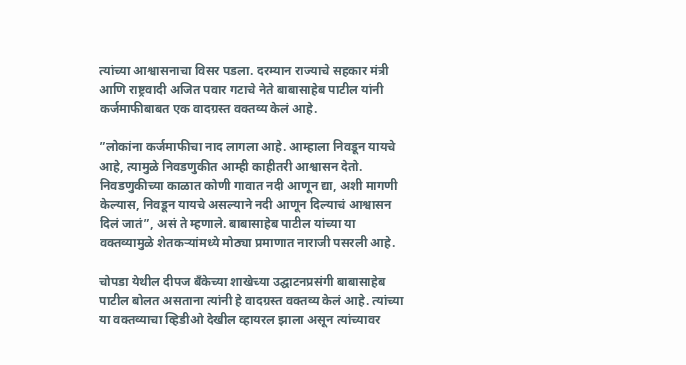त्यांच्या आश्वासनाचा विसर पडला. दरम्यान राज्याचे सहकार मंत्री आणि राष्ट्रवादी अजित पवार गटाचे नेते बाबासाहेब पाटील यांनी कर्जमाफीबाबत एक वादग्रस्त वक्तव्य केलं आहे.

”लोकांना कर्जमाफीचा नाद लागला आहे. आम्हाला निवडून यायचे आहे, त्यामुळे निवडणुकीत आम्ही काहीतरी आश्वासन देतो. निवडणुकीच्या काळात कोणी गावात नदी आणून द्या, अशी मागणी केल्यास, निवडून यायचे असल्याने नदी आणून दिल्याचं आश्वासन दिलं जातं”, असं ते म्हणाले. बाबासाहेब पाटील यांच्या या वक्तव्यामुळे शेतकऱ्यांमध्ये मोठ्या प्रमाणात नाराजी पसरली आहे.

चोपडा येथील दीपज बँकेच्या शाखेच्या उद्घाटनप्रसंगी बाबासाहेब पाटील बोलत असताना त्यांनी हे वादग्रस्त वक्तव्य केलं आहे. त्यांच्या या वक्तव्याचा व्हिडीओ देखील व्हायरल झाला असून त्यांच्यावर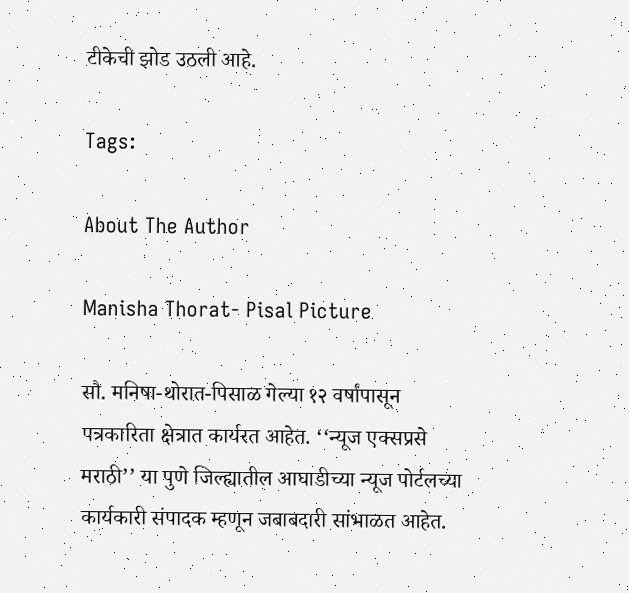टीकेची झोड उठली आहे.

Tags:

About The Author

Manisha Thorat- Pisal Picture

सौ. मनिषा-थोरात-पिसाळ गेल्या १२ वर्षांपासून पत्रकारिता क्षेत्रात कार्यरत आहेत. ‘‘न्यूज एक्सप्रसे मराठी’’ या पुणे जिल्ह्यातील आघाडीच्या न्यूज पोर्टलच्या कार्यकारी संपादक म्हणून जबाबदारी सांभाळत आहेत.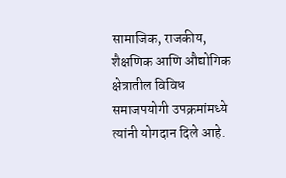सामाजिक, राजकीय, शैक्षणिक आणि औद्योगिक क्षेत्रातील विविध समाजपयोगी उपक्रमांमध्ये त्यांनी योगदान दिले आहे.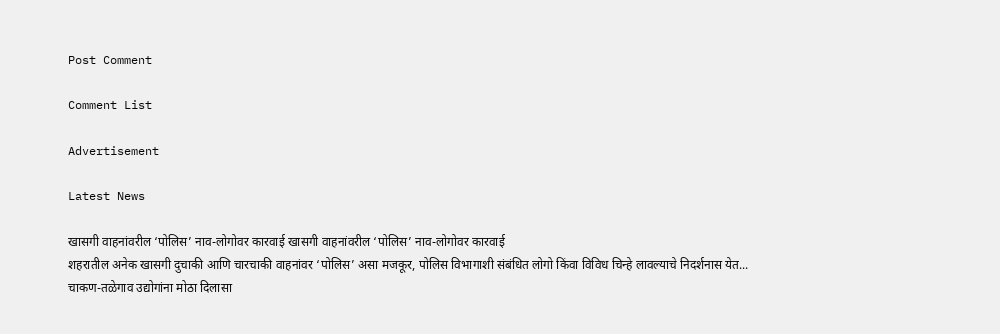Post Comment

Comment List

Advertisement

Latest News

खासगी वाहनांवरील ‘पोलिस’ नाव-लोगोवर कारवाई खासगी वाहनांवरील ‘पोलिस’ नाव-लोगोवर कारवाई
शहरातील अनेक खासगी दुचाकी आणि चारचाकी वाहनांवर ‘पोलिस’ असा मजकूर, पोलिस विभागाशी संबंधित लोगो किंवा विविध चिन्हे लावल्याचे निदर्शनास येत...
चाकण-तळेगाव उद्योगांना मोठा दिलासा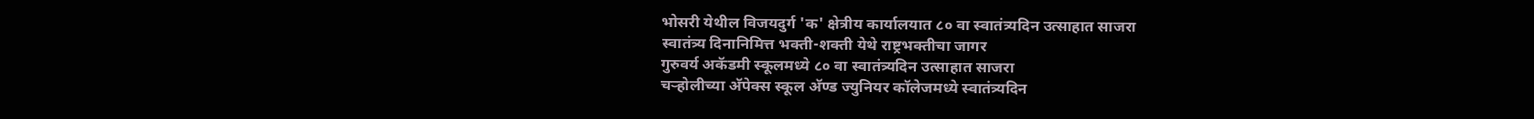भोसरी येथील विजयदुर्ग 'क' क्षेत्रीय कार्यालयात ८० वा स्वातंत्र्यदिन उत्साहात साजरा
स्वातंत्र्य दिनानिमित्त भक्ती-शक्ती येथे राष्ट्रभक्तीचा जागर
गुरुवर्य अकॅडमी स्कूलमध्ये ८० वा स्वातंत्र्यदिन उत्साहात साजरा
चऱ्होलीच्या अ‍ॅपेक्स स्कूल अ‍ॅण्ड ज्युनियर कॉलेजमध्ये स्वातंत्र्यदिन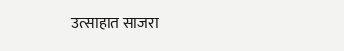उत्साहात साजरा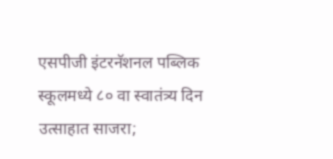एसपीजी इंटरनॅशनल पब्लिक स्कूलमध्ये ८० वा स्वातंत्र्य दिन उत्साहात साजरा;